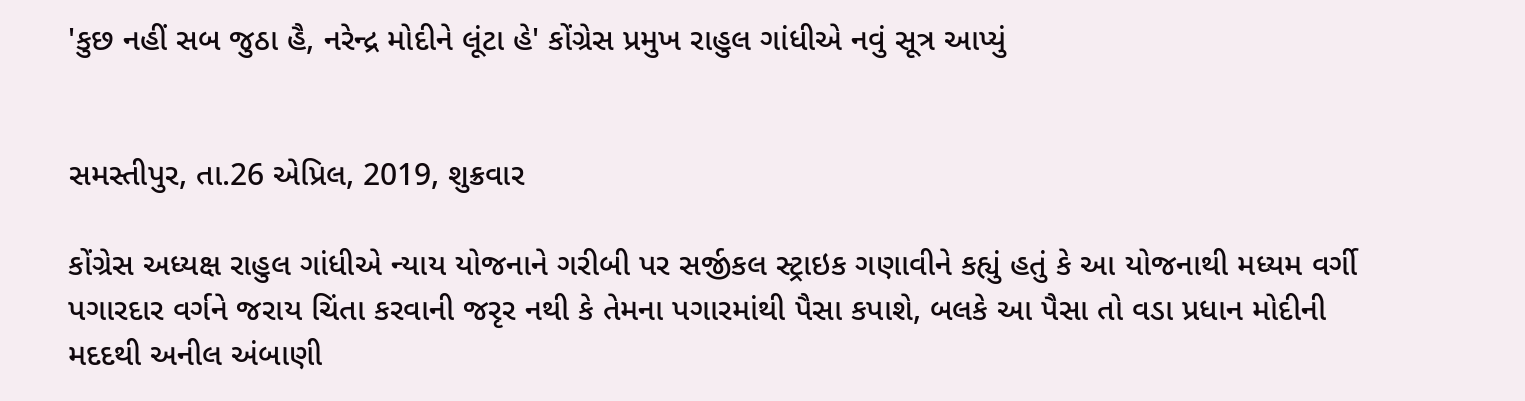'કુછ નહીં સબ જુઠા હૈ, નરેન્દ્ર મોદીને લૂંટા હે' કોંગ્રેસ પ્રમુખ રાહુલ ગાંધીએ નવું સૂત્ર આપ્યું


સમસ્તીપુર, તા.26 એપ્રિલ, 2019, શુક્રવાર

કોંગ્રેસ અધ્યક્ષ રાહુલ ગાંધીએ ન્યાય યોજનાને ગરીબી પર સર્જીકલ સ્ટ્રાઇક ગણાવીને કહ્યું હતું કે આ યોજનાથી મધ્યમ વર્ગી પગારદાર વર્ગને જરાય ચિંતા કરવાની જરૃર નથી કે તેમના પગારમાંથી પૈસા કપાશે, બલકે આ પૈસા તો વડા પ્રધાન મોદીની મદદથી અનીલ અંબાણી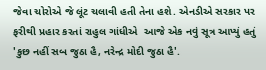જેવા ચોરોએ જે લૂંટ ચલાવી હતી તેના હશે. એનડીએ સરકાર પર ફરીથી પ્રહાર કરતાં રાહુલ ગાંધીએ  આજે એક નવું સૂત્ર આપ્યું હતું 'કુછ નહીં સબ જુઠા હૈ, નરેન્દ્ર મોદી જુઠા હૈ'.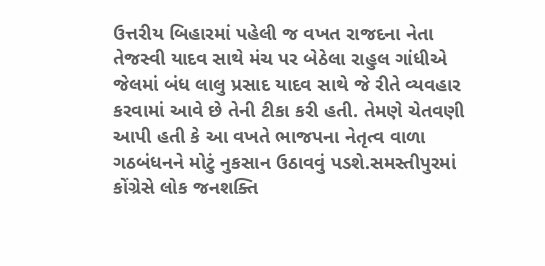ઉત્તરીય બિહારમાં પહેલી જ વખત રાજદના નેતા તેજસ્વી યાદવ સાથે મંચ પર બેઠેલા રાહુલ ગાંધીએ જેલમાં બંધ લાલુ પ્રસાદ યાદવ સાથે જે રીતે વ્યવહાર કરવામાં આવે છે તેની ટીકા કરી હતી. તેમણે ચેતવણી આપી હતી કે આ વખતે ભાજપના નેતૃત્વ વાળા ગઠબંધનને મોટું નુકસાન ઉઠાવવું પડશે.સમસ્તીપુરમાં કોંગ્રેસે લોક જનશક્તિ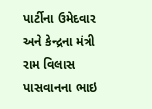પાર્ટીના ઉમેદવાર અને કેન્દ્રના મંત્રી રામ વિલાસ પાસવાનના ભાઇ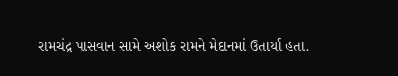રામચંદ્ર પાસવાન સામે અશોક રામને મેદાનમાં ઉતાર્યા હતા.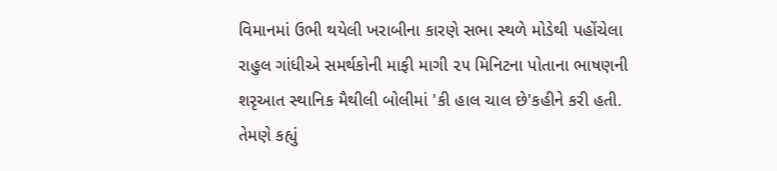વિમાનમાં ઉભી થયેલી ખરાબીના કારણે સભા સ્થળે મોડેથી પહોંચેલા રાહુલ ગાંધીએ સમર્થકોની માફી માગી ૨૫ મિનિટના પોતાના ભાષણની શરૃઆત સ્થાનિક મૈથીલી બોલીમાં 'કી હાલ ચાલ છે'કહીને કરી હતી. તેમણે કહ્યું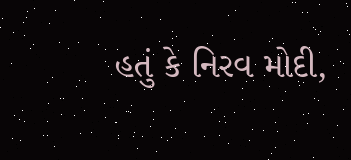હતું કે નિરવ મોદી,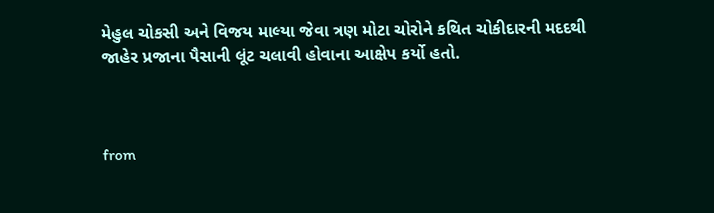મેહુલ ચોકસી અને વિજય માલ્યા જેવા ત્રણ મોટા ચોરોને કથિત ચોકીદારની મદદથી  જાહેર પ્રજાના પૈસાની લૂંટ ચલાવી હોવાના આક્ષેપ કર્યો હતો.



from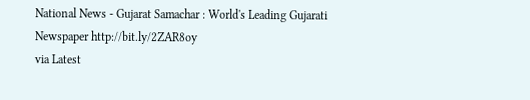National News - Gujarat Samachar : World's Leading Gujarati Newspaper http://bit.ly/2ZAR8oy
via Latest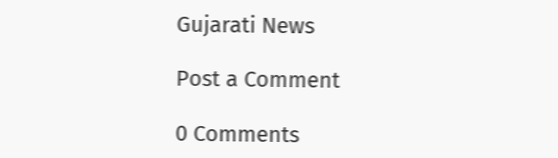Gujarati News

Post a Comment

0 Comments